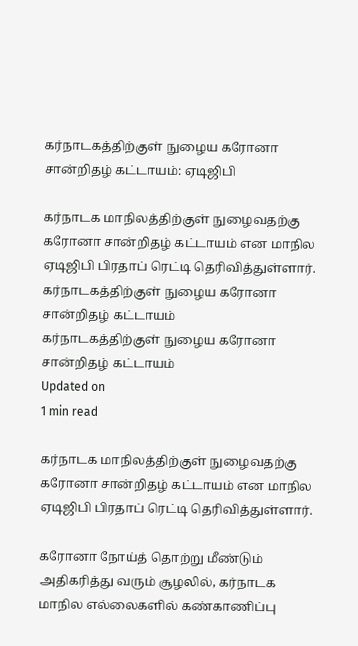கர்நாடகத்திற்குள் நுழைய கரோனா சான்றிதழ் கட்டாயம்: ஏடிஜிபி

கர்நாடக மாநிலத்திற்குள் நுழைவதற்கு கரோனா சான்றிதழ் கட்டாயம் என மாநில ஏடிஜிபி பிரதாப் ரெட்டி தெரிவித்துள்ளார்.
கர்நாடகத்திற்குள் நுழைய கரோனா சான்றிதழ் கட்டாயம்
கர்நாடகத்திற்குள் நுழைய கரோனா சான்றிதழ் கட்டாயம்
Updated on
1 min read

கர்நாடக மாநிலத்திற்குள் நுழைவதற்கு கரோனா சான்றிதழ் கட்டாயம் என மாநில ஏடிஜிபி பிரதாப் ரெட்டி தெரிவித்துள்ளார்.

கரோனா நோய்த் தொற்று மீண்டும் அதிகரித்து வரும் சூழலில், கர்நாடக மாநில எல்லைகளில் கண்காணிப்பு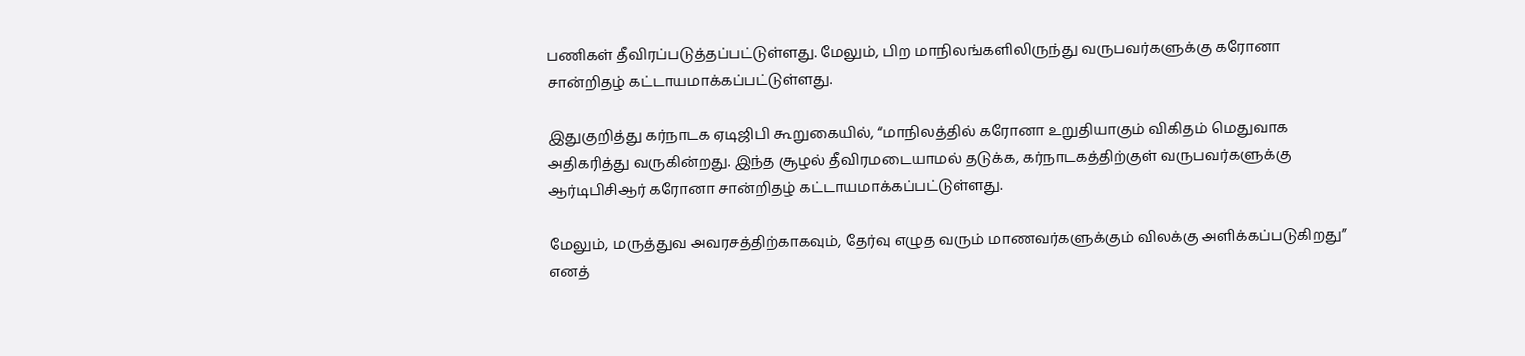பணிகள் தீவிரப்படுத்தப்பட்டுள்ளது. மேலும், பிற மாநிலங்களிலிருந்து வருபவர்களுக்கு கரோனா சான்றிதழ் கட்டாயமாக்கப்பட்டுள்ளது.

இதுகுறித்து கர்நாடக ஏடிஜிபி கூறுகையில், “மாநிலத்தில் கரோனா உறுதியாகும் விகிதம் மெதுவாக அதிகரித்து வருகின்றது. இந்த சூழல் தீவிரமடையாமல் தடுக்க, கர்நாடகத்திற்குள் வருபவர்களுக்கு ஆர்டிபிசிஆர் கரோனா சான்றிதழ் கட்டாயமாக்கப்பட்டுள்ளது.

மேலும், மருத்துவ அவரசத்திற்காகவும், தேர்வு எழுத வரும் மாணவர்களுக்கும் விலக்கு அளிக்கப்படுகிறது” எனத்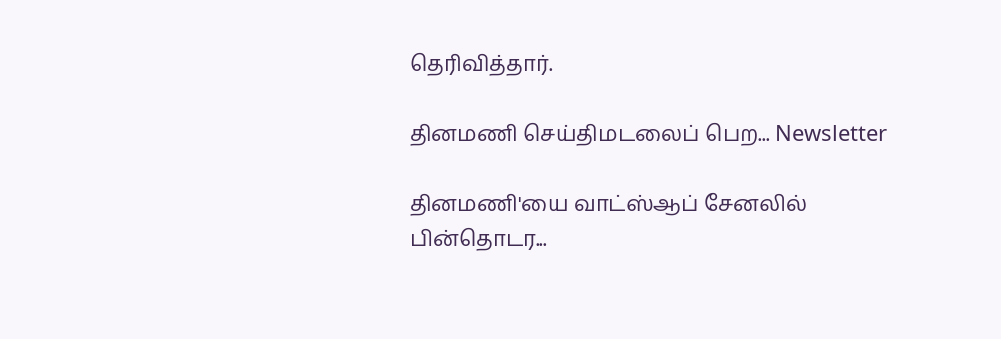தெரிவித்தார்.

தினமணி செய்திமடலைப் பெற... Newsletter

தினமணி'யை வாட்ஸ்ஆப் சேனலில் பின்தொடர...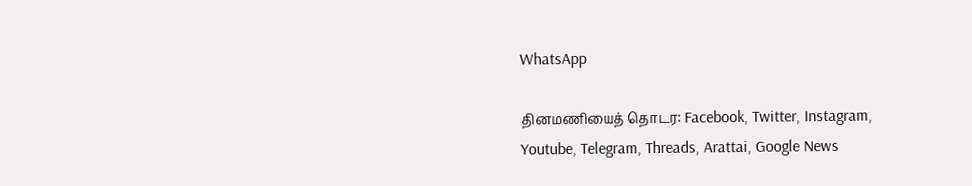WhatsApp

தினமணியைத் தொடர: Facebook, Twitter, Instagram, Youtube, Telegram, Threads, Arattai, Google News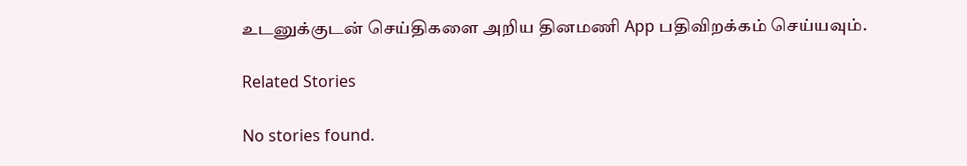உடனுக்குடன் செய்திகளை அறிய தினமணி App பதிவிறக்கம் செய்யவும்.

Related Stories

No stories found.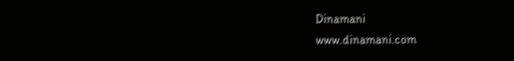Dinamani
www.dinamani.com